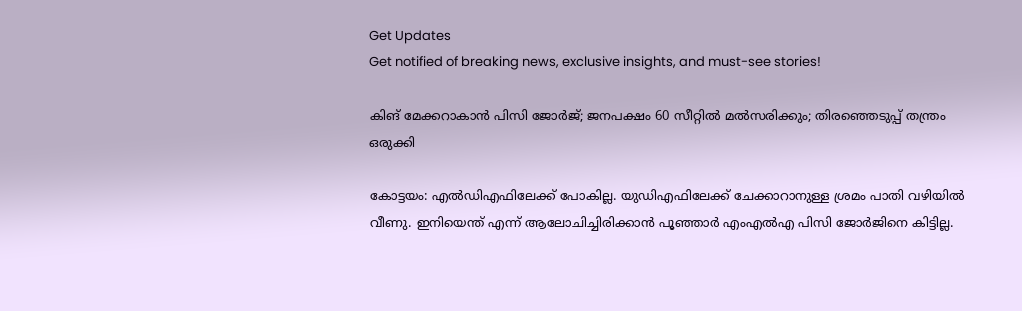Get Updates
Get notified of breaking news, exclusive insights, and must-see stories!

കിങ് മേക്കറാകാന്‍ പിസി ജോര്‍ജ്; ജനപക്ഷം 60 സീറ്റില്‍ മല്‍സരിക്കും; തിരഞ്ഞെടുപ്പ് തന്ത്രം ഒരുക്കി

കോട്ടയം: എല്‍ഡിഎഫിലേക്ക് പോകില്ല. യുഡിഎഫിലേക്ക് ചേക്കാറാനുള്ള ശ്രമം പാതി വഴിയില്‍ വീണു. ഇനിയെന്ത് എന്ന് ആലോചിച്ചിരിക്കാന്‍ പൂഞ്ഞാര്‍ എംഎല്‍എ പിസി ജോര്‍ജിനെ കിട്ടില്ല.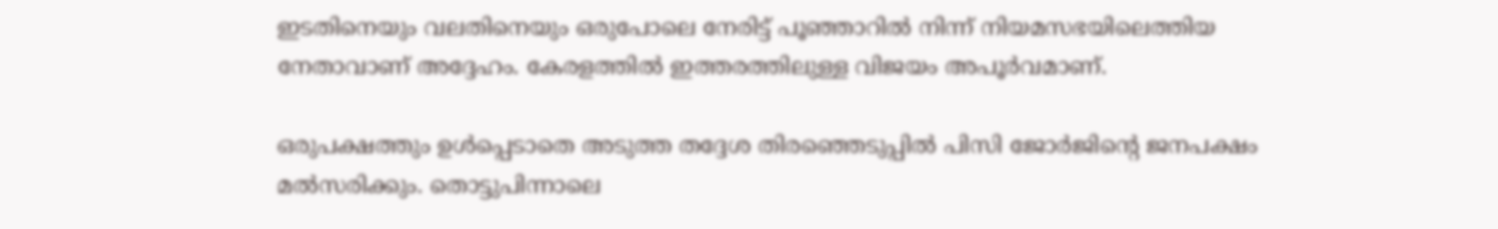ഇടതിനെയും വലതിനെയും ഒരുപോലെ നേരിട്ട് പൂഞ്ഞാറില്‍ നിന്ന് നിയമസഭയിലെത്തിയ നേതാവാണ് അദ്ദേഹം. കേരളത്തില്‍ ഇത്തരത്തിലുള്ള വിജയം അപൂര്‍വമാണ്.

ഒരുപക്ഷത്തും ഉള്‍പ്പെടാതെ അടുത്ത തദ്ദേശ തിരഞ്ഞെടുപ്പില്‍ പിസി ജോര്‍ജിന്റെ ജനപക്ഷം മല്‍സരിക്കും. തൊട്ടുപിന്നാലെ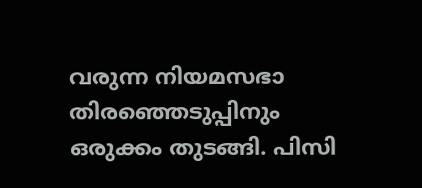വരുന്ന നിയമസഭാ തിരഞ്ഞെടുപ്പിനും ഒരുക്കം തുടങ്ങി. പിസി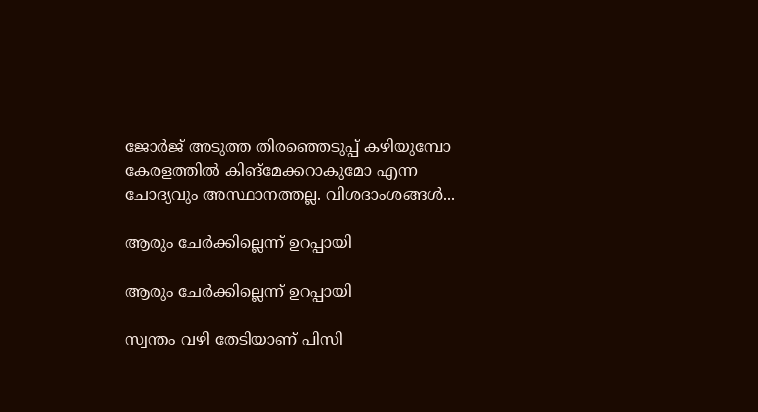ജോര്‍ജ് അടുത്ത തിരഞ്ഞെടുപ്പ് കഴിയുമ്പോ കേരളത്തില്‍ കിങ്‌മേക്കറാകുമോ എന്ന ചോദ്യവും അസ്ഥാനത്തല്ല. വിശദാംശങ്ങള്‍...

ആരും ചേര്‍ക്കില്ലെന്ന് ഉറപ്പായി

ആരും ചേര്‍ക്കില്ലെന്ന് ഉറപ്പായി

സ്വന്തം വഴി തേടിയാണ് പിസി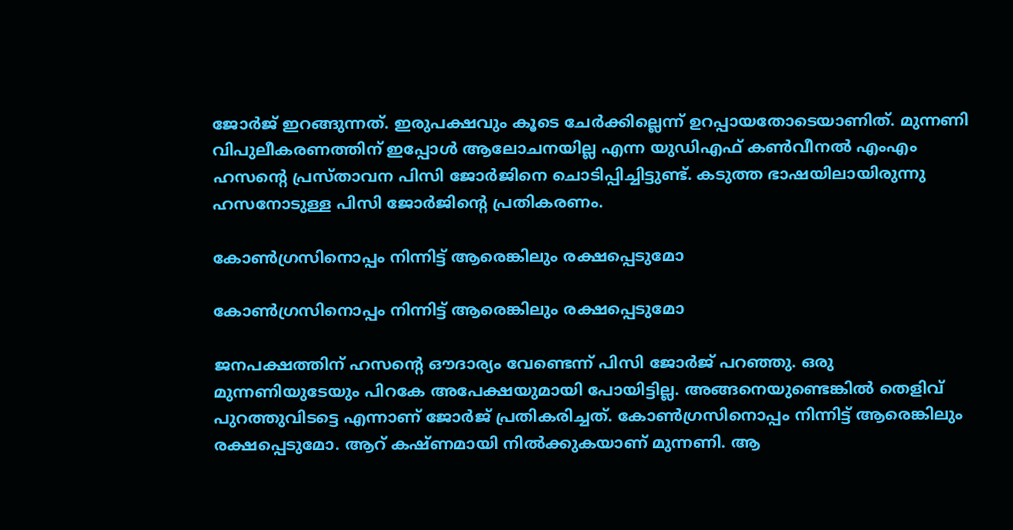ജോര്‍ജ് ഇറങ്ങുന്നത്. ഇരുപക്ഷവും കൂടെ ചേര്‍ക്കില്ലെന്ന് ഉറപ്പായതോടെയാണിത്. മുന്നണി വിപുലീകരണത്തിന് ഇപ്പോള്‍ ആലോചനയില്ല എന്ന യുഡിഎഫ് കണ്‍വീനല്‍ എംഎം ഹസന്റെ പ്രസ്താവന പിസി ജോര്‍ജിനെ ചൊടിപ്പിച്ചിട്ടുണ്ട്. കടുത്ത ഭാഷയിലായിരുന്നു ഹസനോടുള്ള പിസി ജോര്‍ജിന്റെ പ്രതികരണം.

കോണ്‍ഗ്രസിനൊപ്പം നിന്നിട്ട് ആരെങ്കിലും രക്ഷപ്പെടുമോ

കോണ്‍ഗ്രസിനൊപ്പം നിന്നിട്ട് ആരെങ്കിലും രക്ഷപ്പെടുമോ

ജനപക്ഷത്തിന് ഹസന്റെ ഔദാര്യം വേണ്ടെന്ന് പിസി ജോര്‍ജ് പറഞ്ഞു. ഒരു മുന്നണിയുടേയും പിറകേ അപേക്ഷയുമായി പോയിട്ടില്ല. അങ്ങനെയുണ്ടെങ്കില്‍ തെളിവ് പുറത്തുവിടട്ടെ എന്നാണ് ജോര്‍ജ് പ്രതികരിച്ചത്. കോണ്‍ഗ്രസിനൊപ്പം നിന്നിട്ട് ആരെങ്കിലും രക്ഷപ്പെടുമോ. ആറ് കഷ്ണമായി നില്‍ക്കുകയാണ് മുന്നണി. ആ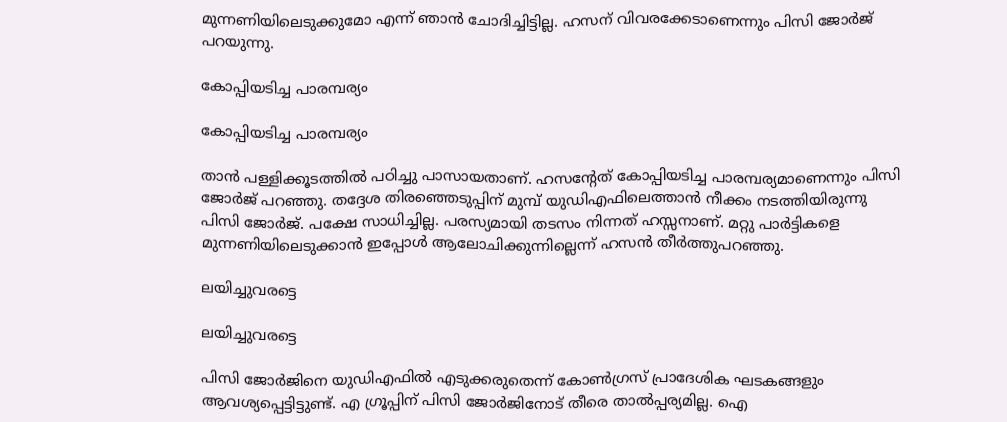മുന്നണിയിലെടുക്കുമോ എന്ന് ഞാന്‍ ചോദിച്ചിട്ടില്ല. ഹസന് വിവരക്കേടാണെന്നും പിസി ജോര്‍ജ് പറയുന്നു.

കോപ്പിയടിച്ച പാരമ്പര്യം

കോപ്പിയടിച്ച പാരമ്പര്യം

താന്‍ പള്ളിക്കൂടത്തില്‍ പഠിച്ചു പാസായതാണ്. ഹസന്റേത് കോപ്പിയടിച്ച പാരമ്പര്യമാണെന്നും പിസി ജോര്‍ജ് പറഞ്ഞു. തദ്ദേശ തിരഞ്ഞെടുപ്പിന് മുമ്പ് യുഡിഎഫിലെത്താന്‍ നീക്കം നടത്തിയിരുന്നു പിസി ജോര്‍ജ്. പക്ഷേ സാധിച്ചില്ല. പരസ്യമായി തടസം നിന്നത് ഹസ്സനാണ്. മറ്റു പാര്‍ട്ടികളെ മുന്നണിയിലെടുക്കാന്‍ ഇപ്പോള്‍ ആലോചിക്കുന്നില്ലെന്ന് ഹസന്‍ തീര്‍ത്തുപറഞ്ഞു.

ലയിച്ചുവരട്ടെ

ലയിച്ചുവരട്ടെ

പിസി ജോര്‍ജിനെ യുഡിഎഫില്‍ എടുക്കരുതെന്ന് കോണ്‍ഗ്രസ് പ്രാദേശിക ഘടകങ്ങളും ആവശ്യപ്പെട്ടിട്ടുണ്ട്. എ ഗ്രൂപ്പിന് പിസി ജോര്‍ജിനോട് തീരെ താല്‍പ്പര്യമില്ല. ഐ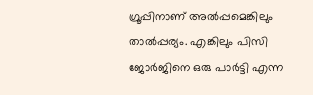ഗ്രൂപ്പിനാണ് അല്‍പ്പമെങ്കിലും താല്‍പ്പര്യം. എങ്കിലും പിസി ജോര്‍ജിനെ ഒരു പാര്‍ട്ടി എന്ന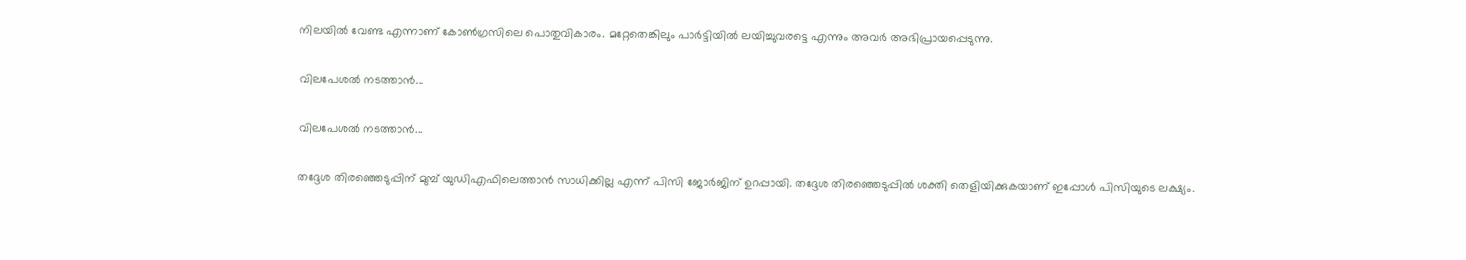നിലയില്‍ വേണ്ട എന്നാണ് കോണ്‍ഗ്രസിലെ പൊതുവികാരം. മറ്റേതെങ്കിലും പാര്‍ട്ടിയില്‍ ലയിച്ചുവരട്ടെ എന്നും അവര്‍ അഭിപ്രായപ്പെടുന്നു.

വിലപേശല്‍ നടത്താന്‍...

വിലപേശല്‍ നടത്താന്‍...

തദ്ദേശ തിരഞ്ഞെടുപ്പിന് മുമ്പ് യുഡിഎഫിലെത്താന്‍ സാധിക്കില്ല എന്ന് പിസി ജോര്‍ജിന് ഉറപ്പായി. തദ്ദേശ തിരഞ്ഞെടുപ്പില്‍ ശക്തി തെളിയിക്കുകയാണ് ഇപ്പോള്‍ പിസിയുടെ ലക്ഷ്യം.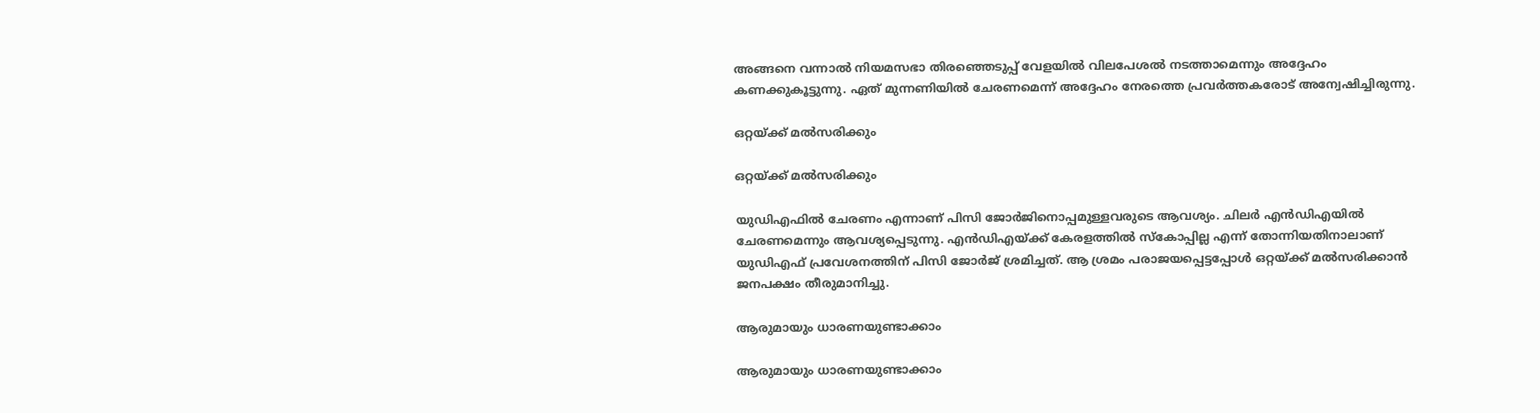അങ്ങനെ വന്നാല്‍ നിയമസഭാ തിരഞ്ഞെടുപ്പ് വേളയില്‍ വിലപേശല്‍ നടത്താമെന്നും അദ്ദേഹം കണക്കുകൂട്ടുന്നു. ഏത് മുന്നണിയില്‍ ചേരണമെന്ന് അദ്ദേഹം നേരത്തെ പ്രവര്‍ത്തകരോട് അന്വേഷിച്ചിരുന്നു.

ഒറ്റയ്ക്ക് മല്‍സരിക്കും

ഒറ്റയ്ക്ക് മല്‍സരിക്കും

യുഡിഎഫില്‍ ചേരണം എന്നാണ് പിസി ജോര്‍ജിനൊപ്പമുള്ളവരുടെ ആവശ്യം. ചിലര്‍ എന്‍ഡിഎയില്‍ ചേരണമെന്നും ആവശ്യപ്പെടുന്നു. എന്‍ഡിഎയ്ക്ക് കേരളത്തില്‍ സ്‌കോപ്പില്ല എന്ന് തോന്നിയതിനാലാണ് യുഡിഎഫ് പ്രവേശനത്തിന് പിസി ജോര്‍ജ് ശ്രമിച്ചത്. ആ ശ്രമം പരാജയപ്പെട്ടപ്പോള്‍ ഒറ്റയ്ക്ക് മല്‍സരിക്കാന്‍ ജനപക്ഷം തീരുമാനിച്ചു.

ആരുമായും ധാരണയുണ്ടാക്കാം

ആരുമായും ധാരണയുണ്ടാക്കാം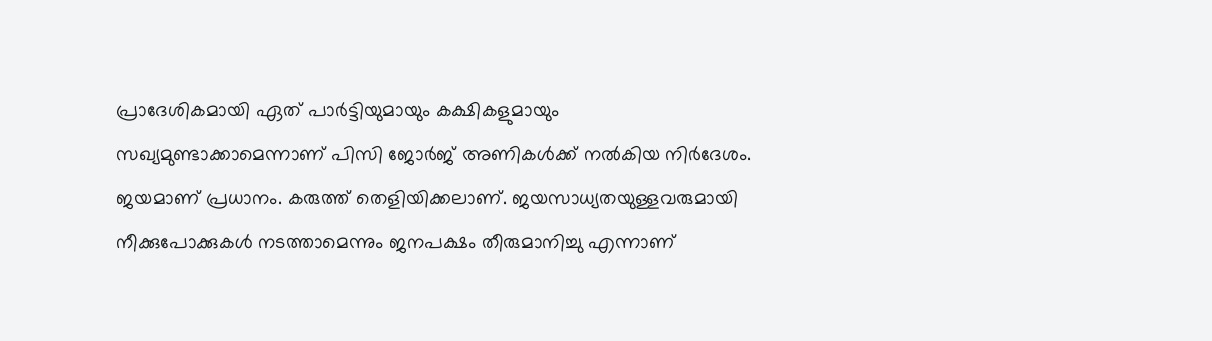പ്രാദേശികമായി ഏത് പാര്‍ട്ടിയുമായും കക്ഷികളുമായും സഖ്യമുണ്ടാക്കാമെന്നാണ് പിസി ജോര്‍ജ് അണികള്‍ക്ക് നല്‍കിയ നിര്‍ദേശം. ജയമാണ് പ്രധാനം. കരുത്ത് തെളിയിക്കലാണ്. ജയസാധ്യതയുള്ളവരുമായി നീക്കുപോക്കുകള്‍ നടത്താമെന്നും ജനപക്ഷം തീരുമാനിച്ചു എന്നാണ്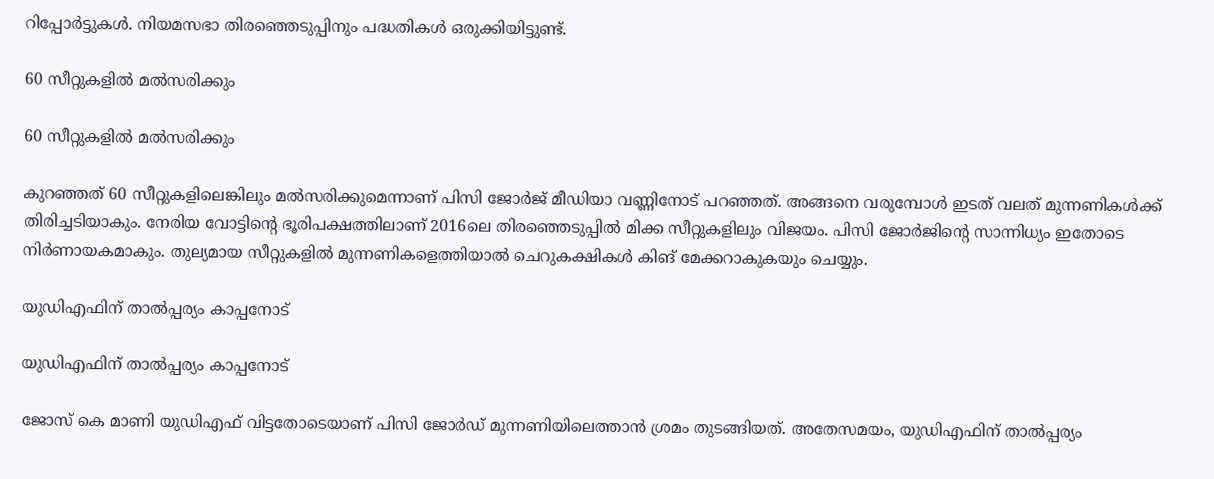റിപ്പോര്‍ട്ടുകള്‍. നിയമസഭാ തിരഞ്ഞെടുപ്പിനും പദ്ധതികള്‍ ഒരുക്കിയിട്ടുണ്ട്.

60 സീറ്റുകളില്‍ മല്‍സരിക്കും

60 സീറ്റുകളില്‍ മല്‍സരിക്കും

കുറഞ്ഞത് 60 സീറ്റുകളിലെങ്കിലും മല്‍സരിക്കുമെന്നാണ് പിസി ജോര്‍ജ് മീഡിയാ വണ്ണിനോട് പറഞ്ഞത്. അങ്ങനെ വരുമ്പോള്‍ ഇടത് വലത് മുന്നണികള്‍ക്ക് തിരിച്ചടിയാകും. നേരിയ വോട്ടിന്റെ ഭൂരിപക്ഷത്തിലാണ് 2016ലെ തിരഞ്ഞെടുപ്പില്‍ മിക്ക സീറ്റുകളിലും വിജയം. പിസി ജോര്‍ജിന്റെ സാന്നിധ്യം ഇതോടെ നിര്‍ണായകമാകും. തുല്യമായ സീറ്റുകളില്‍ മുന്നണികളെത്തിയാല്‍ ചെറുകക്ഷികള്‍ കിങ് മേക്കറാകുകയും ചെയ്യും.

യുഡിഎഫിന് താല്‍പ്പര്യം കാപ്പനോട്

യുഡിഎഫിന് താല്‍പ്പര്യം കാപ്പനോട്

ജോസ് കെ മാണി യുഡിഎഫ് വിട്ടതോടെയാണ് പിസി ജോര്‍ഡ് മുന്നണിയിലെത്താന്‍ ശ്രമം തുടങ്ങിയത്. അതേസമയം, യുഡിഎഫിന് താല്‍പ്പര്യം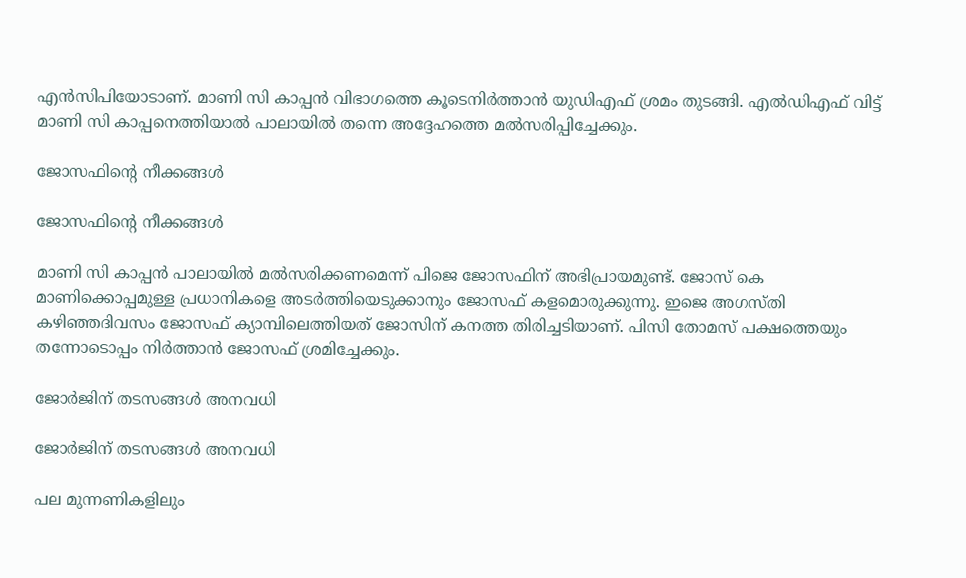എന്‍സിപിയോടാണ്. മാണി സി കാപ്പന്‍ വിഭാഗത്തെ കൂടെനിര്‍ത്താന്‍ യുഡിഎഫ് ശ്രമം തുടങ്ങി. എല്‍ഡിഎഫ് വിട്ട് മാണി സി കാപ്പനെത്തിയാല്‍ പാലായില്‍ തന്നെ അദ്ദേഹത്തെ മല്‍സരിപ്പിച്ചേക്കും.

ജോസഫിന്റെ നീക്കങ്ങള്‍

ജോസഫിന്റെ നീക്കങ്ങള്‍

മാണി സി കാപ്പന്‍ പാലായില്‍ മല്‍സരിക്കണമെന്ന് പിജെ ജോസഫിന് അഭിപ്രായമുണ്ട്. ജോസ് കെ മാണിക്കൊപ്പമുള്ള പ്രധാനികളെ അടര്‍ത്തിയെടുക്കാനും ജോസഫ് കളമൊരുക്കുന്നു. ഇജെ അഗസ്തി കഴിഞ്ഞദിവസം ജോസഫ് ക്യാമ്പിലെത്തിയത് ജോസിന് കനത്ത തിരിച്ചടിയാണ്. പിസി തോമസ് പക്ഷത്തെയും തന്നോടൊപ്പം നിര്‍ത്താന്‍ ജോസഫ് ശ്രമിച്ചേക്കും.

ജോര്‍ജിന് തടസങ്ങള്‍ അനവധി

ജോര്‍ജിന് തടസങ്ങള്‍ അനവധി

പല മുന്നണികളിലും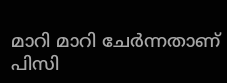മാറി മാറി ചേര്‍ന്നതാണ് പിസി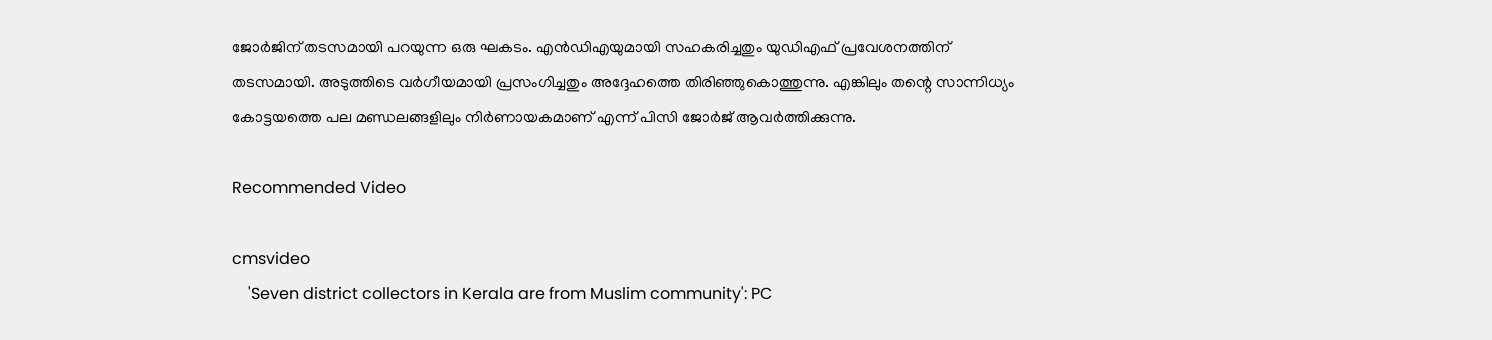ജോര്‍ജിന് തടസമായി പറയുന്ന ഒരു ഘകടം. എന്‍ഡിഎയുമായി സഹകരിച്ചതും യുഡിഎഫ് പ്രവേശനത്തിന് തടസമായി. അടുത്തിടെ വര്‍ഗീയമായി പ്രസംഗിച്ചതും അദ്ദേഹത്തെ തിരിഞ്ഞുകൊത്തുന്നു. എങ്കിലും തന്റെ സാന്നിധ്യം കോട്ടയത്തെ പല മണ്ഡലങ്ങളിലും നിര്‍ണായകമാണ് എന്ന് പിസി ജോര്‍ജ് ആവര്‍ത്തിക്കുന്നു.

Recommended Video

cmsvideo
    'Seven district collectors in Kerala are from Muslim community': PC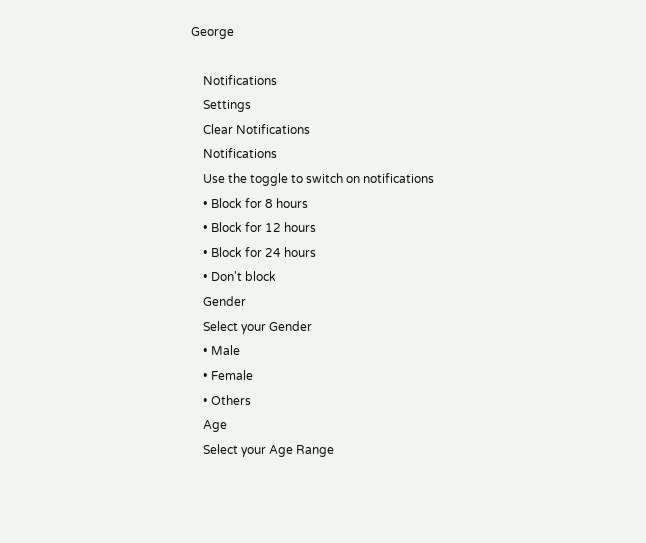George

    Notifications
    Settings
    Clear Notifications
    Notifications
    Use the toggle to switch on notifications
    • Block for 8 hours
    • Block for 12 hours
    • Block for 24 hours
    • Don't block
    Gender
    Select your Gender
    • Male
    • Female
    • Others
    Age
    Select your Age Range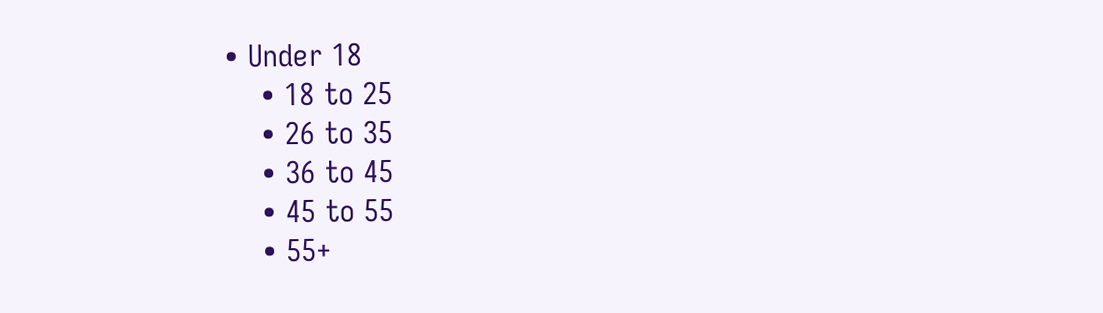• Under 18
    • 18 to 25
    • 26 to 35
    • 36 to 45
    • 45 to 55
    • 55+